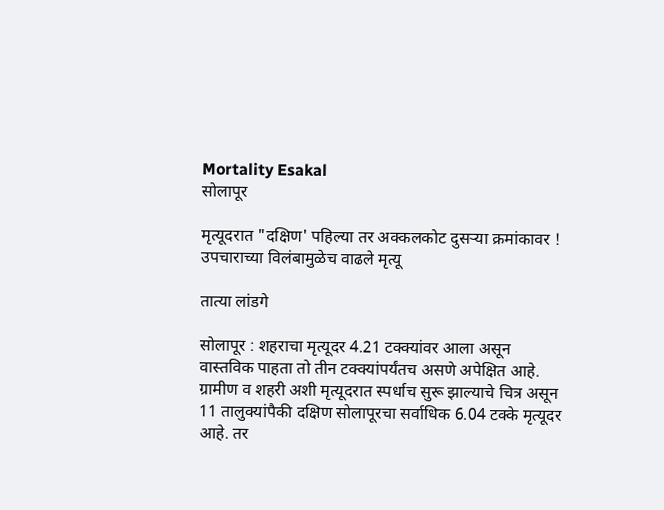Mortality Esakal
सोलापूर

मृत्यूदरात "दक्षिण' पहिल्या तर अक्‍कलकोट दुसऱ्या क्रमांकावर ! उपचाराच्या विलंबामुळेच वाढले मृत्यू

तात्या लांडगे

सोलापूर : शहराचा मृत्यूदर 4.21 टक्‍क्‍यांवर आला असून वास्तविक पाहता तो तीन टक्‍क्‍यांपर्यंतच असणे अपेक्षित आहे. ग्रामीण व शहरी अशी मृत्यूदरात स्पर्धाच सुरू झाल्याचे चित्र असून 11 तालुक्‍यांपैकी दक्षिण सोलापूरचा सर्वाधिक 6.04 टक्‍के मृत्यूदर आहे. तर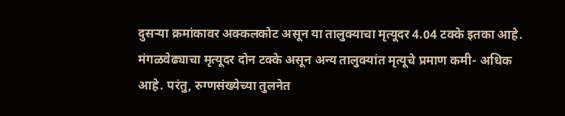दुसऱ्या क्रमांकावर अक्‍कलकोट असून या तालुक्‍याचा मृत्यूदर 4.04 टक्‍के इतका आहे. मंगळवेढ्याचा मृत्यूदर दोन टक्‍के असून अन्य तालुक्‍यांत मृत्यूचे प्रमाण कमी- अधिक आहे. परंतु, रुग्णसंख्येच्या तुलनेत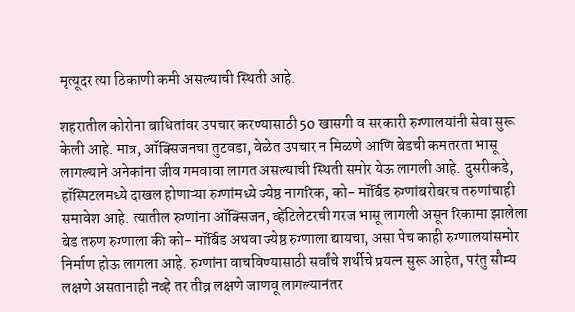मृत्यूदर त्या ठिकाणी कमी असल्याची स्थिती आहे.

शहरातील कोरोना बाधितांवर उपचार करण्यासाठी 50 खासगी व सरकारी रुग्णालयांनी सेवा सुरू केली आहे. मात्र, ऑक्‍सिजनचा तुटवडा, वेळेत उपचार न मिळणे आणि बेडची कमतरता भासू लागल्याने अनेकांना जीव गमवावा लागत असल्याची स्थिती समोर येऊ लागली आहे. दुसरीकडे, हॉस्पिटलमध्ये दाखल होणाऱ्या रुग्णांमध्ये ज्येष्ठ नागरिक, को- मॉर्बिड रुग्णांबरोबरच तरुणांचाही समावेश आहे. त्यातील रुग्णांना ऑक्‍सिजन, व्हेंटिलेटरची गरज भासू लागली असून रिकामा झालेला बेड तरुण रुग्णाला की को- मॉर्बिड अथवा ज्येष्ठ रुग्णाला द्यायचा, असा पेच काही रुग्णालयांसमोर निर्माण होऊ लागला आहे. रुग्णांना वाचविण्यासाठी सर्वांचे शर्थीचे प्रयत्न सुरू आहेत, परंतु सौम्य लक्षणे असतानाही नव्हे तर तीव्र लक्षणे जाणवू लागल्यानंतर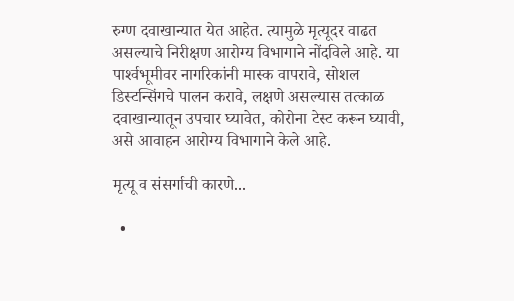रुग्ण दवाखान्यात येत आहेत. त्यामुळे मृत्यूदर वाढत असल्याचे निरीक्षण आरोग्य विभागाने नोंदविले आहे. या पार्श्‍वभूमीवर नागरिकांनी मास्क वापरावे, सोशल डिस्टन्सिंगचे पालन करावे, लक्षणे असल्यास तत्काळ दवाखान्यातून उपचार घ्यावेत, कोरोना टेस्ट करून घ्यावी, असे आवाहन आरोग्य विभागाने केले आहे.

मृत्यू व संसर्गाची कारणे...

  •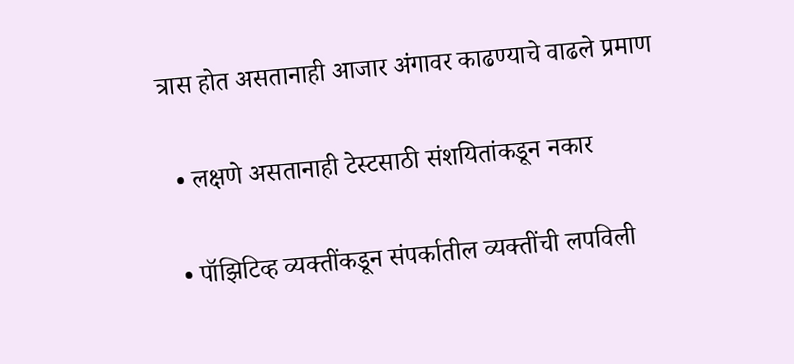त्रास होत असतानाही आजार अंगावर काढण्याचे वाढले प्रमाण

  • लक्षणे असतानाही टेस्टसाठी संशयितांकडून नकार

  • पॉझिटिव्ह व्यक्‍तींकडून संपर्कातील व्यक्‍तींची लपविली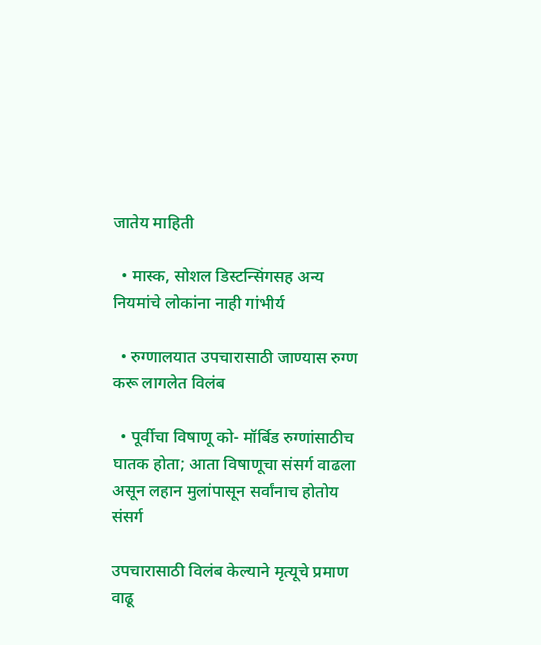जातेय माहिती

  • मास्क, सोशल डिस्टन्सिंगसह अन्य नियमांचे लोकांना नाही गांभीर्य

  • रुग्णालयात उपचारासाठी जाण्यास रुग्ण करू लागलेत विलंब

  • पूर्वीचा विषाणू को- मॉर्बिड रुग्णांसाठीच घातक होता; आता विषाणूचा संसर्ग वाढला असून लहान मुलांपासून सर्वांनाच होतोय संसर्ग

उपचारासाठी विलंब केल्याने मृत्यूचे प्रमाण वाढू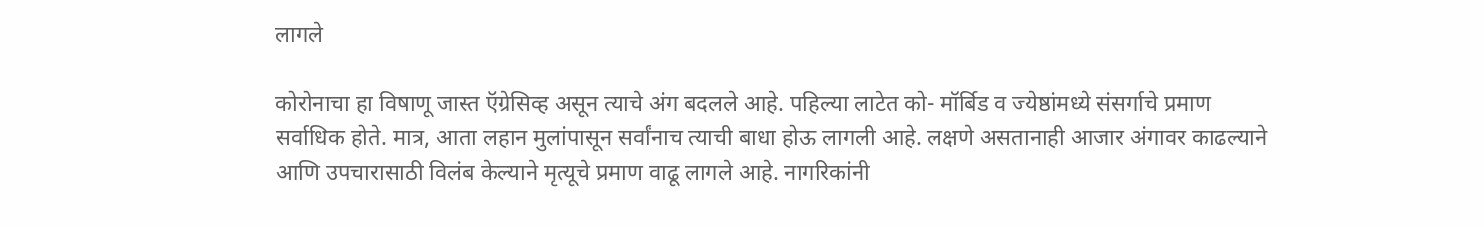लागले

कोरोनाचा हा विषाणू जास्त ऍग्रेसिव्ह असून त्याचे अंग बदलले आहे. पहिल्या लाटेत को- मॉर्बिड व ज्येष्ठांमध्ये संसर्गाचे प्रमाण सर्वाधिक होते. मात्र, आता लहान मुलांपासून सर्वांनाच त्याची बाधा होऊ लागली आहे. लक्षणे असतानाही आजार अंगावर काढल्याने आणि उपचारासाठी विलंब केल्याने मृत्यूचे प्रमाण वाढू लागले आहे. नागरिकांनी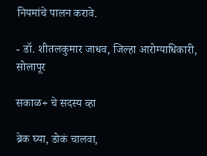नियमांचे पालन करावे.

- डॉ. शीतलकुमार जाधव, जिल्हा आरोग्याधिकारी, सोलापूर

सकाळ+ चे सदस्य व्हा

ब्रेक घ्या, डोकं चालवा,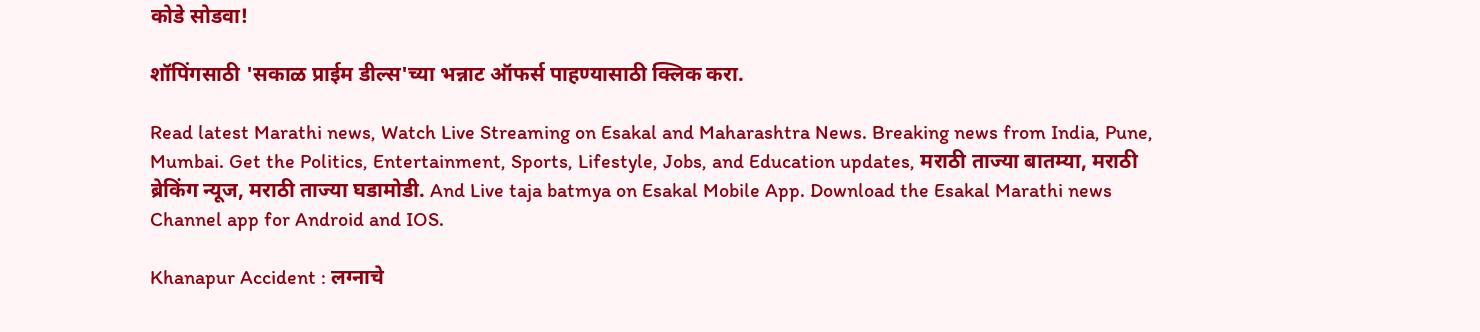कोडे सोडवा!

शॉपिंगसाठी 'सकाळ प्राईम डील्स'च्या भन्नाट ऑफर्स पाहण्यासाठी क्लिक करा.

Read latest Marathi news, Watch Live Streaming on Esakal and Maharashtra News. Breaking news from India, Pune, Mumbai. Get the Politics, Entertainment, Sports, Lifestyle, Jobs, and Education updates, मराठी ताज्या बातम्या, मराठी ब्रेकिंग न्यूज, मराठी ताज्या घडामोडी. And Live taja batmya on Esakal Mobile App. Download the Esakal Marathi news Channel app for Android and IOS.

Khanapur Accident : लग्नाचे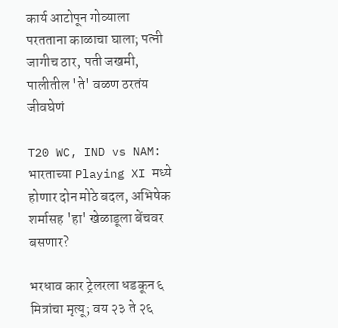कार्य आटोपून गोव्याला परतताना काळाचा घाला; पत्नी जागीच ठार, पती जखमी, पालीतील 'ते' वळण ठरतंय जीवघेणं

T20 WC, IND vs NAM: भारताच्या Playing XI मध्ये होणार दोन मोठे बदल, अभिषेक शर्मासह 'हा' खेळाडूला बेंचवर बसणार?

भरधाव कार ट्रेलरला धडकून ६ मित्रांचा मृत्यू; वय २३ ते २६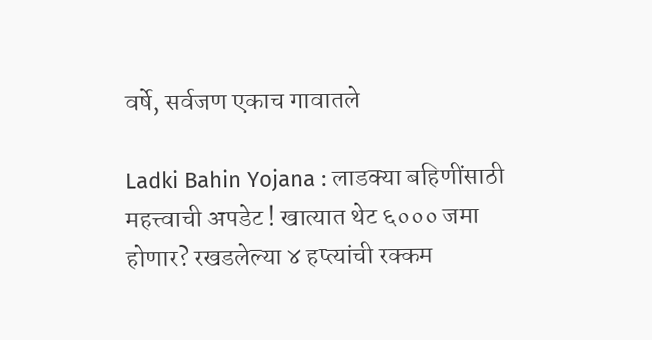वर्षे, सर्वजण एकाच गावातले

Ladki Bahin Yojana : लाडक्या बहि‍णींसाठी महत्त्वाची अपडेट ! खात्यात थेट ६००० जमा होणार? रखडलेल्या ४ हप्त्यांची रक्कम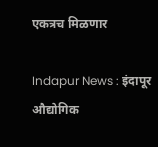एकत्रच मिळणार

Indapur News : इंदापूर औद्योगिक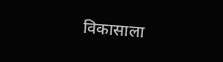विकासाला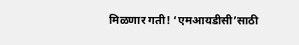मिळणार गती! ‘एमआयडीसी’साठी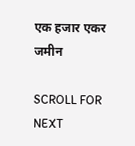एक हजार एकर जमीन

SCROLL FOR NEXT